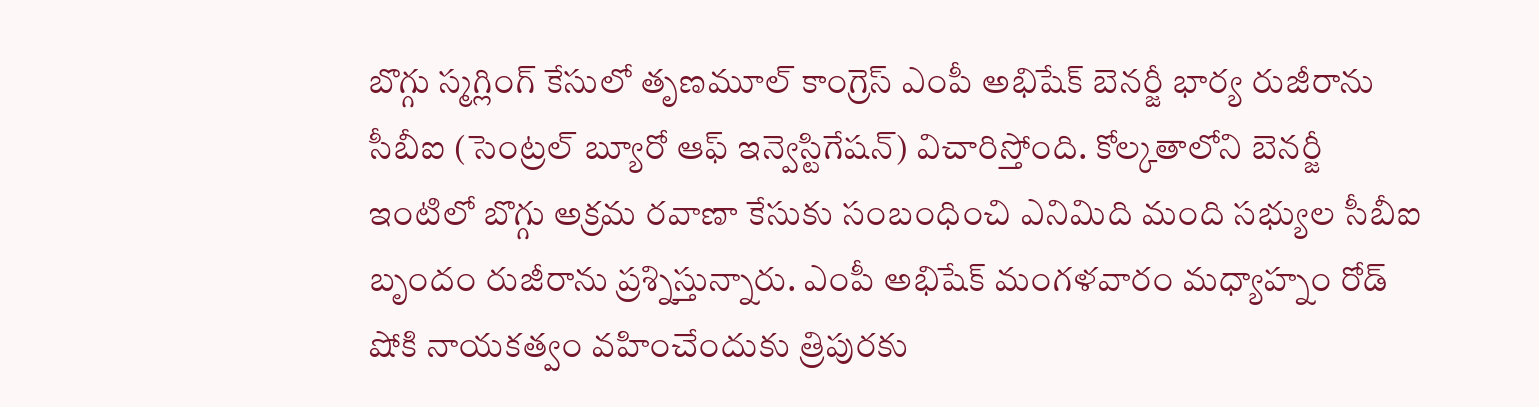బొగ్గు స్మగ్లింగ్ కేసులో తృణమూల్ కాంగ్రెస్ ఎంపీ అభిషేక్ బెనర్జీ భార్య రుజీరాను సీబీఐ (సెంట్రల్ బ్యూరో ఆఫ్ ఇన్వెస్టిగేషన్) విచారిస్తోంది. కోల్కతాలోని బెనర్జీ ఇంటిలో బొగ్గు అక్రమ రవాణా కేసుకు సంబంధించి ఎనిమిది మంది సభ్యుల సీబీఐ బృందం రుజీరాను ప్రశ్నిస్తున్నారు. ఎంపీ అభిషేక్ మంగళవారం మధ్యాహ్నం రోడ్ షోకి నాయకత్వం వహించేందుకు త్రిపురకు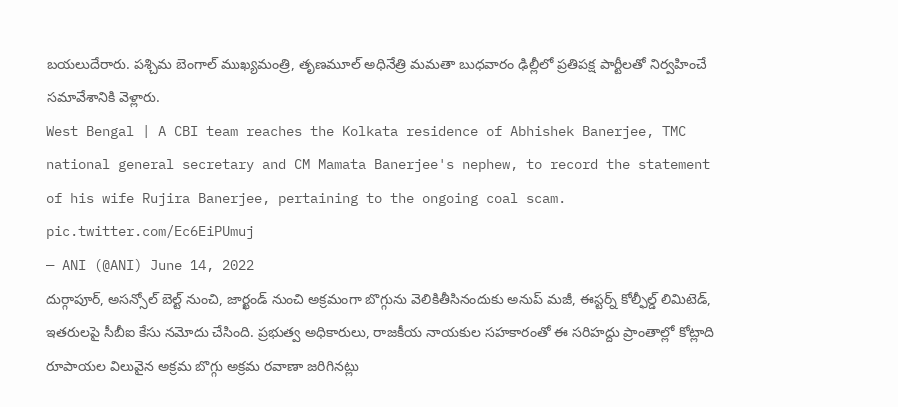బయలుదేరారు. పశ్చిమ బెంగాల్ ముఖ్యమంత్రి, తృణమూల్ అధినేత్రి మమతా బుధవారం ఢిల్లీలో ప్రతిపక్ష పార్టీలతో నిర్వహించే సమావేశానికి వెళ్లారు.
West Bengal | A CBI team reaches the Kolkata residence of Abhishek Banerjee, TMC national general secretary and CM Mamata Banerjee's nephew, to record the statement of his wife Rujira Banerjee, pertaining to the ongoing coal scam. pic.twitter.com/Ec6EiPUmuj
— ANI (@ANI) June 14, 2022
దుర్గాపూర్, అసన్సోల్ బెల్ట్ నుంచి, జార్ఖండ్ నుంచి అక్రమంగా బొగ్గును వెలికితీసినందుకు అనుప్ మజీ, ఈస్టర్న్ కోల్ఫీల్డ్ లిమిటెడ్, ఇతరులపై సీబీఐ కేసు నమోదు చేసింది. ప్రభుత్వ అధికారులు, రాజకీయ నాయకుల సహకారంతో ఈ సరిహద్దు ప్రాంతాల్లో కోట్లాది రూపాయల విలువైన అక్రమ బొగ్గు అక్రమ రవాణా జరిగినట్లు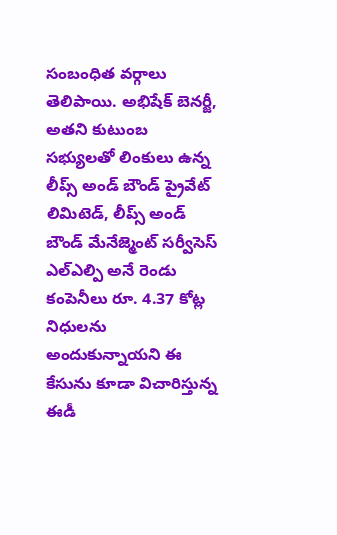సంబంధిత వర్గాలు తెలిపాయి. అభిషేక్ బెనర్జీ, అతని కుటుంబ సభ్యులతో లింకులు ఉన్న లీప్స్ అండ్ బౌండ్ ప్రైవేట్ లిమిటెడ్, లీప్స్ అండ్ బౌండ్ మేనేజ్మెంట్ సర్వీసెస్ ఎల్ఎల్పి అనే రెండు కంపెనీలు రూ. 4.37 కోట్ల నిధులను అందుకున్నాయని ఈ కేసును కూడా విచారిస్తున్న ఈడీ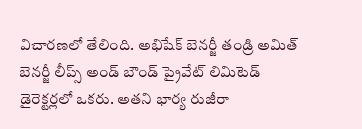విచారణలో తేలింది. అభిషేక్ బెనర్జీ తండ్రి అమిత్ బెనర్జీ లీప్స్ అండ్ బౌండ్ ప్రైవేట్ లిమిటెడ్ డైరెక్టర్లలో ఒకరు. అతని భార్య రుజీరా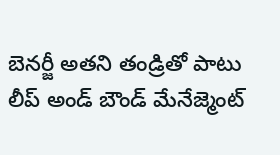బెనర్జీ అతని తండ్రితో పాటు లీప్ అండ్ బౌండ్ మేనేజ్మెంట్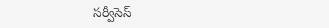సర్వీసెస్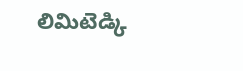లిమిటెడ్కి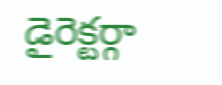డైరెక్టర్గా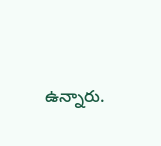ఉన్నారు.